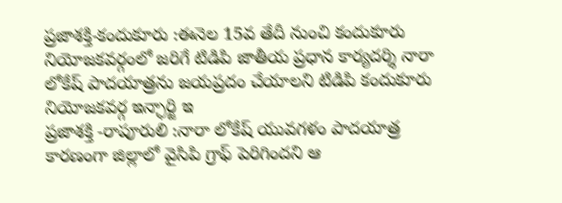ప్రజాశక్తి-కందుకూరు :ఈనెల 15వ తేదీ నుంచి కందుకూరు నియోజకవర్గంలో జరిగే టిడిపి జాతీయ ప్రధాన కార్యదర్శి నారా లోకేష్ పాదయాత్రను జయప్రదం చేయాలని టిడిపి కందుకూరు నియోజకవర్గ ఇన్ఛార్జి ఇ
ప్రజాశక్తి -రాపూరులి :నారా లోకేష్ యువగళం పాదయాత్ర కారణంగా జిల్లాలో వైసిపి గ్రాఫ్ పెరిగిందని ఆ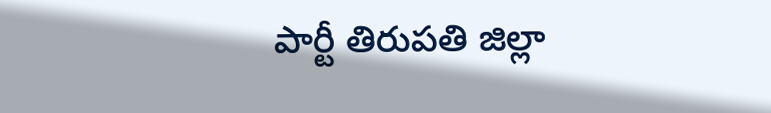పార్టీ తిరుపతి జిల్లా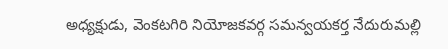అధ్యక్షుడు, వెంకటగిరి నియోజకవర్గ సమన్వయకర్త నేదురుమల్లి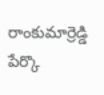రాంకుమార్రెడ్డి పేర్కొ